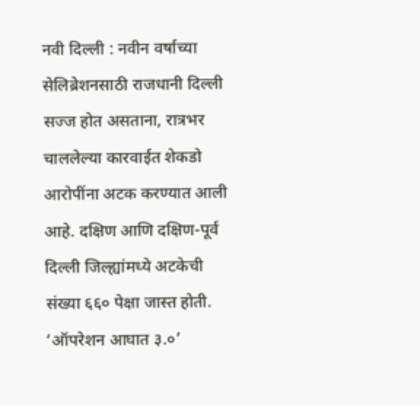नवी दिल्ली : नवीन वर्षाच्या सेलिब्रेशनसाठी राजधानी दिल्ली सज्ज होत असताना, रात्रभर चाललेल्या कारवाईत शेकडो आरोपींना अटक करण्यात आली आहे. दक्षिण आणि दक्षिण-पूर्व दिल्ली जिल्ह्यांमध्ये अटकेची संख्या ६६० पेक्षा जास्त होती. ‘ऑपरेशन आघात ३.०’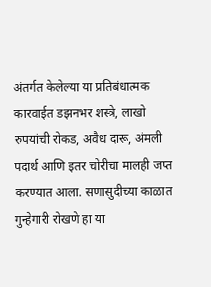अंतर्गत केलेल्या या प्रतिबंधात्मक कारवाईत डझनभर शस्त्रे, लाखो रुपयांची रोकड, अवैध दारू, अंमली पदार्थ आणि इतर चोरीचा मालही जप्त करण्यात आला. सणासुदीच्या काळात गुन्हेगारी रोखणे हा या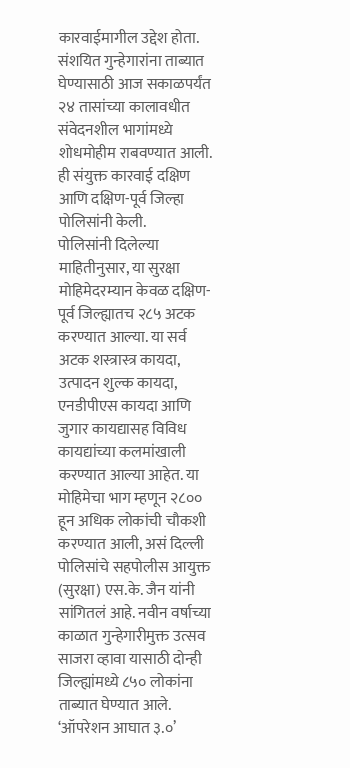कारवाईमागील उद्देश होता. संशयित गुन्हेगारांना ताब्यात घेण्यासाठी आज सकाळपर्यंत २४ तासांच्या कालावधीत संवेदनशील भागांमध्ये शोधमोहीम राबवण्यात आली. ही संयुक्त कारवाई दक्षिण आणि दक्षिण-पूर्व जिल्हा पोलिसांनी केली.
पोलिसांनी दिलेल्या माहितीनुसार, या सुरक्षा मोहिमेदरम्यान केवळ दक्षिण-पूर्व जिल्ह्यातच २८५ अटक करण्यात आल्या. या सर्व अटक शस्त्रास्त्र कायदा, उत्पादन शुल्क कायदा, एनडीपीएस कायदा आणि जुगार कायद्यासह विविध कायद्यांच्या कलमांखाली करण्यात आल्या आहेत. या मोहिमेचा भाग म्हणून २८०० हून अधिक लोकांची चौकशी करण्यात आली, असं दिल्ली पोलिसांचे सहपोलीस आयुक्त (सुरक्षा) एस.के. जैन यांनी सांगितलं आहे. नवीन वर्षाच्या काळात गुन्हेगारीमुक्त उत्सव साजरा व्हावा यासाठी दोन्ही जिल्ह्यांमध्ये ८५० लोकांना ताब्यात घेण्यात आले. ‘ऑपरेशन आघात ३.०’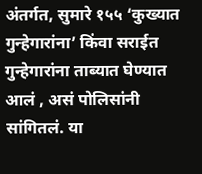अंतर्गत, सुमारे १५५ ‘कुख्यात गुन्हेगारांना’ किंवा सराईत गुन्हेगारांना ताब्यात घेण्यात आलं , असं पोलिसांनी सांगितलं. या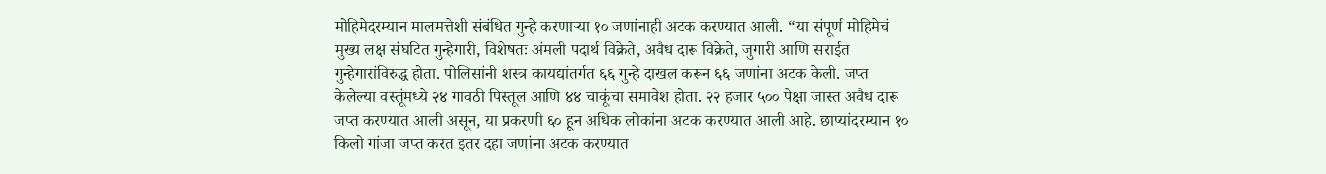मोहिमेदरम्यान मालमत्तेशी संबंधित गुन्हे करणाऱ्या १० जणांनाही अटक करण्यात आली. “या संपूर्ण मोहिमेचं मुख्य लक्ष संघटित गुन्हेगारी, विशेषतः अंमली पदार्थ विक्रेते, अवैध दारू विक्रेते, जुगारी आणि सराईत गुन्हेगारांविरुद्ध होता. पोलिसांनी शस्त्र कायद्यांतर्गत ६६ गुन्हे दाखल करून ६६ जणांना अटक केली. जप्त केलेल्या वस्तूंमध्ये २४ गावठी पिस्तूल आणि ४४ चाकूंचा समावेश होता. २२ हजार ५०० पेक्षा जास्त अवैध दारू जप्त करण्यात आली असून, या प्रकरणी ६० हून अधिक लोकांना अटक करण्यात आली आहे. छाप्यांदरम्यान १० किलो गांजा जप्त करत इतर दहा जणांना अटक करण्यात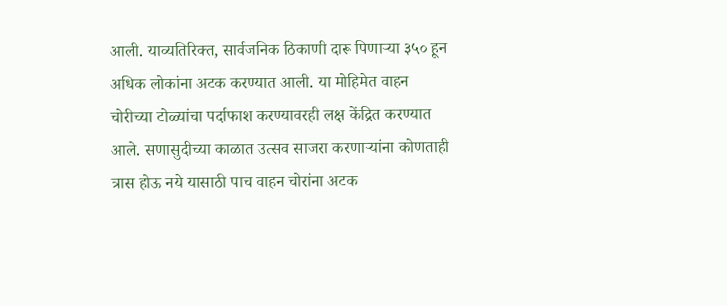आली. याव्यतिरिक्त, सार्वजनिक ठिकाणी दारू पिणाऱ्या ३५० हून अधिक लोकांना अटक करण्यात आली. या मोहिमेत वाहन चोरीच्या टोळ्यांचा पर्दाफाश करण्यावरही लक्ष केंद्रित करण्यात आले. सणासुदीच्या काळात उत्सव साजरा करणाऱ्यांना कोणताही त्रास होऊ नये यासाठी पाच वाहन चोरांना अटक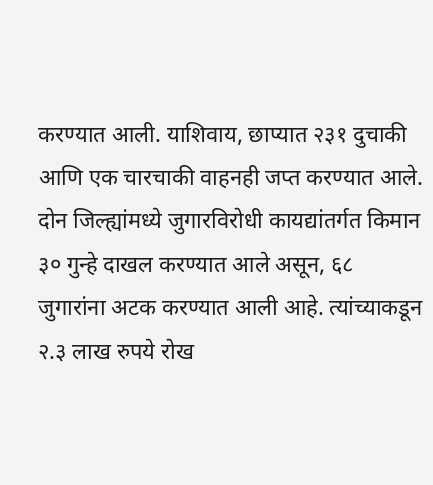करण्यात आली. याशिवाय, छाप्यात २३१ दुचाकी आणि एक चारचाकी वाहनही जप्त करण्यात आले. दोन जिल्ह्यांमध्ये जुगारविरोधी कायद्यांतर्गत किमान ३० गुन्हे दाखल करण्यात आले असून, ६८ जुगारांना अटक करण्यात आली आहे. त्यांच्याकडून २.३ लाख रुपये रोख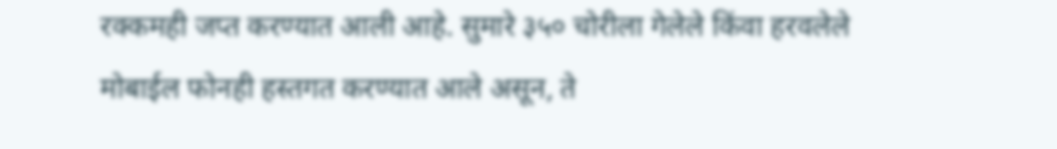रक्कमही जप्त करण्यात आली आहे. सुमारे ३५० चोरीला गेलेले किंवा हरवलेले मोबाईल फोनही हस्तगत करण्यात आले असून, ते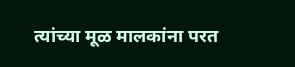त्यांच्या मूळ मालकांना परत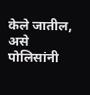केले जातील, असे पोलिसांनी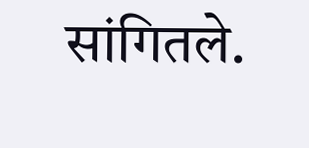सांगितले.